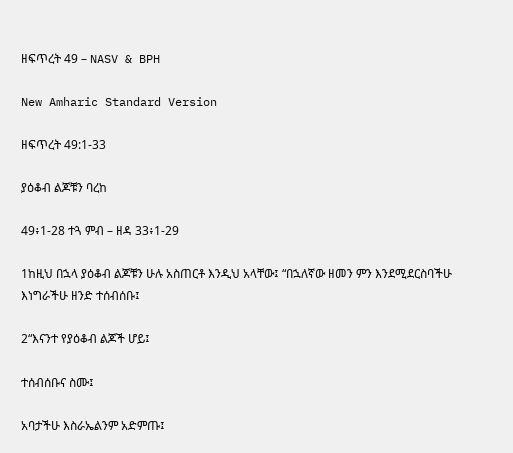ዘፍጥረት 49 – NASV & BPH

New Amharic Standard Version

ዘፍጥረት 49:1-33

ያዕቆብ ልጆቹን ባረከ

49፥1-28 ተጓ ምብ – ዘዳ 33፥1-29

1ከዚህ በኋላ ያዕቆብ ልጆቹን ሁሉ አስጠርቶ እንዲህ አላቸው፤ “በኋለኛው ዘመን ምን እንደሚደርስባችሁ እነግራችሁ ዘንድ ተሰብሰቡ፤

2“እናንተ የያዕቆብ ልጆች ሆይ፤

ተሰብሰቡና ስሙ፤

አባታችሁ እስራኤልንም አድምጡ፤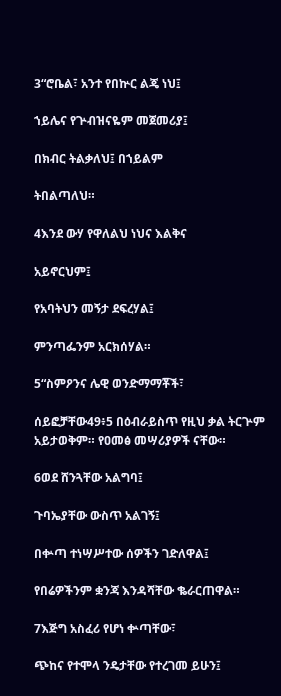3“ሮቤል፣ አንተ የበኵር ልጄ ነህ፤

ኀይሌና የጕብዝናዬም መጀመሪያ፤

በክብር ትልቃለህ፤ በኀይልም

ትበልጣለህ።

4እንደ ውሃ የዋለልህ ነህና እልቅና

አይኖርህም፤

የአባትህን መኝታ ደፍረሃል፤

ምንጣፌንም አርክሰሃል።

5“ስምዖንና ሌዊ ወንድማማቾች፣

ሰይፎቻቸው49፥5 በዕብራይስጥ የዚህ ቃል ትርጕም አይታወቅም። የዐመፅ መሣሪያዎች ናቸው።

6ወደ ሸንጓቸው አልግባ፤

ጉባኤያቸው ውስጥ አልገኝ፤

በቍጣ ተነሣሥተው ሰዎችን ገድለዋል፤

የበሬዎችንም ቋንጃ እንዳሻቸው ቈራርጠዋል።

7እጅግ አስፈሪ የሆነ ቍጣቸው፣

ጭከና የተሞላ ንዴታቸው የተረገመ ይሁን፤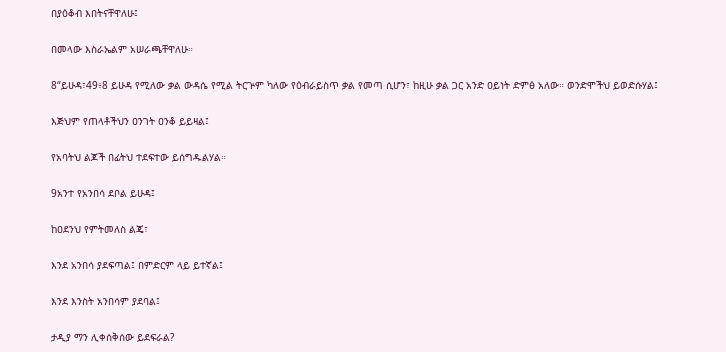በያዕቆብ እበትናቸዋለሁ፤

በመላው እስራኤልም አሠራጫቸዋለሁ።

8“ይሁዳ፣49፥8 ይሁዳ የሚለው ቃል ውዳሴ የሚል ትርጕም ካለው የዕብራይስጥ ቃል የመጣ ሲሆን፣ ከዚሁ ቃል ጋር አንድ ዐይነት ድምፅ አለው። ወንድሞችህ ይወድሱሃል፤

እጅህም የጠላቶችህን ዐንገት ዐንቆ ይይዛል፤

የአባትህ ልጆች በፊትህ ተደፍተው ይሰግዱልሃል።

9አንተ የአንበሳ ደቦል ይሁዳ፤

ከዐደንህ የምትመለስ ልጄ፣

እንደ አንበሳ ያደፍጣል፤ በምድርም ላይ ይተኛል፤

እንደ እንስት አንበሳም ያደባል፤

ታዲያ ማን ሊቀሰቅሰው ይደፍራል?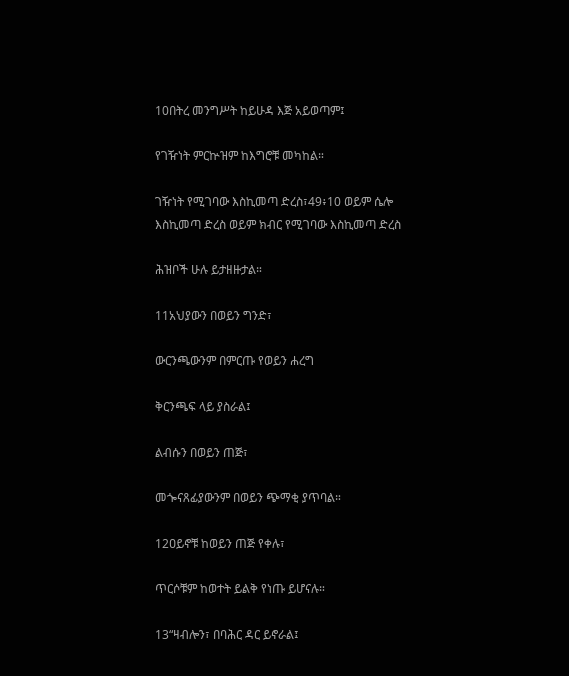10በትረ መንግሥት ከይሁዳ እጅ አይወጣም፤

የገዥነት ምርኵዝም ከእግሮቹ መካከል።

ገዥነት የሚገባው እስኪመጣ ድረስ፣49፥10 ወይም ሴሎ እስኪመጣ ድረስ ወይም ክብር የሚገባው እስኪመጣ ድረስ

ሕዝቦች ሁሉ ይታዘዙታል።

11አህያውን በወይን ግንድ፣

ውርንጫውንም በምርጡ የወይን ሐረግ

ቅርንጫፍ ላይ ያስራል፤

ልብሱን በወይን ጠጅ፣

መጐናጸፊያውንም በወይን ጭማቂ ያጥባል።

12ዐይኖቹ ከወይን ጠጅ የቀሉ፣

ጥርሶቹም ከወተት ይልቅ የነጡ ይሆናሉ።

13“ዛብሎን፣ በባሕር ዳር ይኖራል፤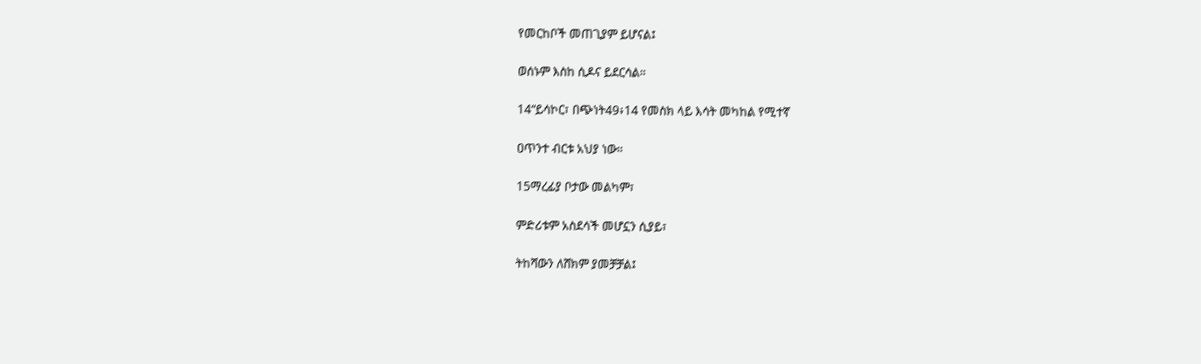የመርከቦች መጠጊያም ይሆናል፤

ወሰኑም እስከ ሲዶና ይደርሳል።

14“ይሳኮር፣ በጭነት49፥14 የመስክ ላይ እሳት መካከል የሚተኛ

ዐጥንተ ብርቱ አህያ ነው።

15ማረፊያ ቦታው መልካም፣

ምድሪቱም አስደሳች መሆኗን ሲያይ፣

ትከሻውን ለሸክም ያመቻቻል፤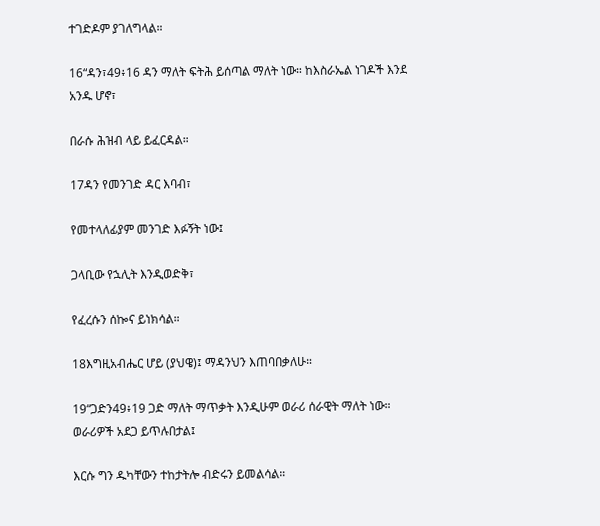ተገድዶም ያገለግላል።

16“ዳን፣49፥16 ዳን ማለት ፍትሕ ይሰጣል ማለት ነው። ከእስራኤል ነገዶች እንደ አንዱ ሆኖ፣

በራሱ ሕዝብ ላይ ይፈርዳል።

17ዳን የመንገድ ዳር እባብ፣

የመተላለፊያም መንገድ እፉኝት ነው፤

ጋላቢው የኋሊት እንዲወድቅ፣

የፈረሱን ሰኰና ይነክሳል።

18እግዚአብሔር ሆይ (ያህዌ)፤ ማዳንህን እጠባበቃለሁ።

19“ጋድን49፥19 ጋድ ማለት ማጥቃት እንዲሁም ወራሪ ሰራዊት ማለት ነው። ወራሪዎች አደጋ ይጥሉበታል፤

እርሱ ግን ዱካቸውን ተከታትሎ ብድሩን ይመልሳል።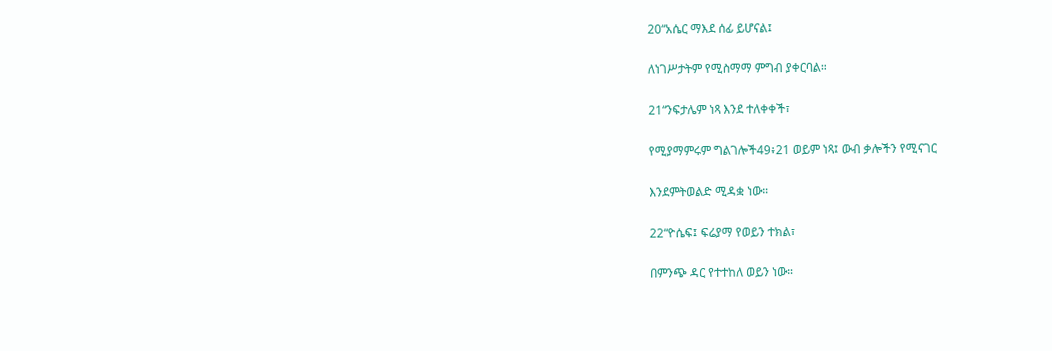20“አሴር ማእደ ሰፊ ይሆናል፤

ለነገሥታትም የሚስማማ ምግብ ያቀርባል።

21“ንፍታሌም ነጻ እንደ ተለቀቀች፣

የሚያማምሩም ግልገሎች49፥21 ወይም ነጻ፤ ውብ ቃሎችን የሚናገር

እንደምትወልድ ሚዳቋ ነው።

22“ዮሴፍ፤ ፍሬያማ የወይን ተክል፣

በምንጭ ዳር የተተከለ ወይን ነው።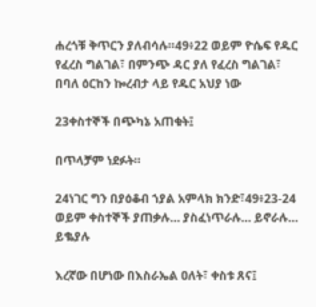ሐረጎቹ ቅጥርን ያለብሳሉ።49፥22 ወይም ዮሴፍ የዱር የፈረስ ግልገል፣ በምንጭ ዳር ያለ የፈረስ ግልገል፣ በባለ ዕርከን ኰረብታ ላይ የዱር አህያ ነው

23ቀስተኞች በጭካኔ አጠቁት፤

በጥላቻም ነደፉት።

24ነገር ግን በያዕቆብ ኀያል አምላክ ክንድ፣49፥23-24 ወይም ቀስተኞች ያጠቃሉ… ያስፈነጥራሉ… ይኖራሉ… ይቈያሉ

እረኛው በሆነው በእስራኤል ዐለት፣ ቀስቱ ጸና፤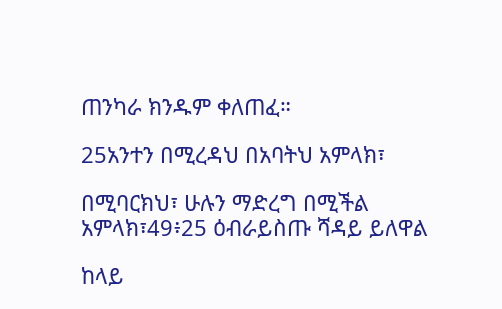ጠንካራ ክንዱም ቀለጠፈ።

25አንተን በሚረዳህ በአባትህ አምላክ፣

በሚባርክህ፣ ሁሉን ማድረግ በሚችል አምላክ፣49፥25 ዕብራይስጡ ሻዳይ ይለዋል

ከላይ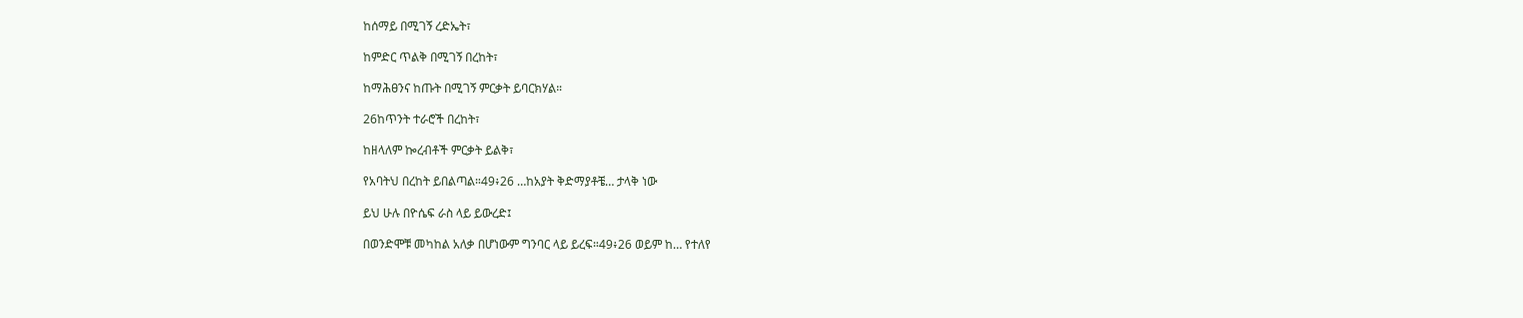ከሰማይ በሚገኝ ረድኤት፣

ከምድር ጥልቅ በሚገኝ በረከት፣

ከማሕፀንና ከጡት በሚገኝ ምርቃት ይባርክሃል።

26ከጥንት ተራሮች በረከት፣

ከዘላለም ኰረብቶች ምርቃት ይልቅ፣

የአባትህ በረከት ይበልጣል።49፥26 …ከአያት ቅድማያቶቼ… ታላቅ ነው

ይህ ሁሉ በዮሴፍ ራስ ላይ ይውረድ፤

በወንድሞቹ መካከል አለቃ በሆነውም ግንባር ላይ ይረፍ።49፥26 ወይም ከ… የተለየ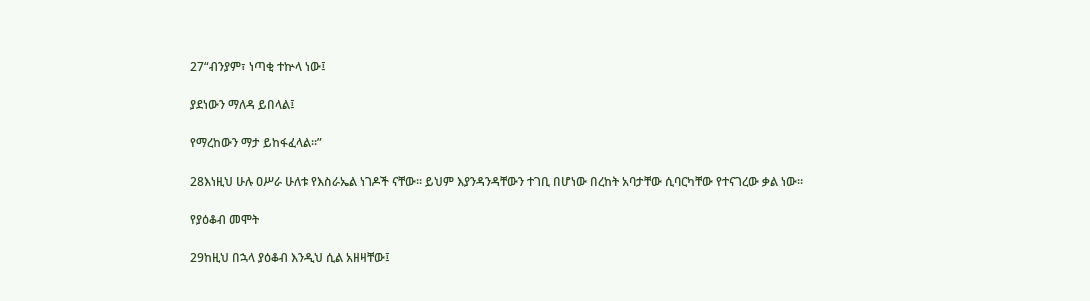27“ብንያም፣ ነጣቂ ተኵላ ነው፤

ያደነውን ማለዳ ይበላል፤

የማረከውን ማታ ይከፋፈላል።”

28እነዚህ ሁሉ ዐሥራ ሁለቱ የእስራኤል ነገዶች ናቸው። ይህም እያንዳንዳቸውን ተገቢ በሆነው በረከት አባታቸው ሲባርካቸው የተናገረው ቃል ነው።

የያዕቆብ መሞት

29ከዚህ በኋላ ያዕቆብ እንዲህ ሲል አዘዛቸው፤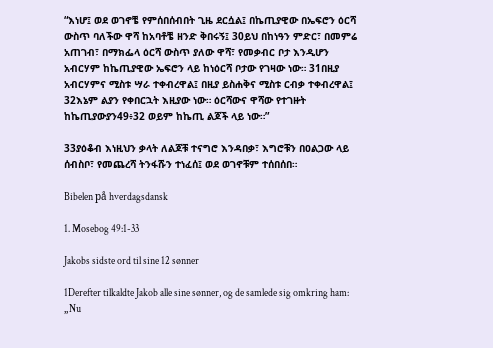“እነሆ፤ ወደ ወገኖቼ የምሰበሰብበት ጊዜ ደርሷል፤ በኬጢያዊው በኤፍሮን ዕርሻ ውስጥ ባለችው ዋሻ ከአባቶቼ ዘንድ ቅበሩኝ፤ 30ይህ በከነዓን ምድር፣ በመምሬ አጠገብ፣ በማክፌላ ዕርሻ ውስጥ ያለው ዋሻ፣ የመቃብር ቦታ እንዲሆን አብርሃም ከኬጢያዊው ኤፍሮን ላይ ከነዕርሻ ቦታው የገዛው ነው። 31በዚያ አብርሃምና ሚስቱ ሣራ ተቀብረዋል፤ በዚያ ይስሐቅና ሚስቱ ርብቃ ተቀብረዋል፤ 32እኔም ልያን የቀበርኋት እዚያው ነው። ዕርሻውና ዋሻው የተገዙት ከኬጢያውያን49፥32 ወይም ከኬጢ ልጆች ላይ ነው።”

33ያዕቆብ እነዚህን ቃላት ለልጆቹ ተናግሮ እንዳበቃ፣ እግሮቹን በዐልጋው ላይ ሰብስቦ፣ የመጨረሻ ትንፋሹን ተነፈሰ፤ ወደ ወገኖቹም ተሰበሰበ።

Bibelen på hverdagsdansk

1. Mosebog 49:1-33

Jakobs sidste ord til sine 12 sønner

1Derefter tilkaldte Jakob alle sine sønner, og de samlede sig omkring ham: „Nu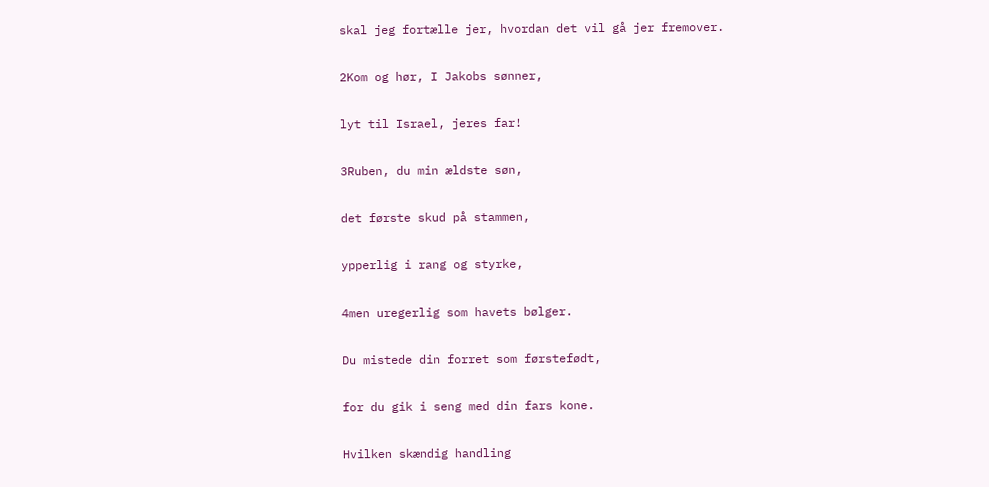skal jeg fortælle jer, hvordan det vil gå jer fremover.

2Kom og hør, I Jakobs sønner,

lyt til Israel, jeres far!

3Ruben, du min ældste søn,

det første skud på stammen,

ypperlig i rang og styrke,

4men uregerlig som havets bølger.

Du mistede din forret som førstefødt,

for du gik i seng med din fars kone.

Hvilken skændig handling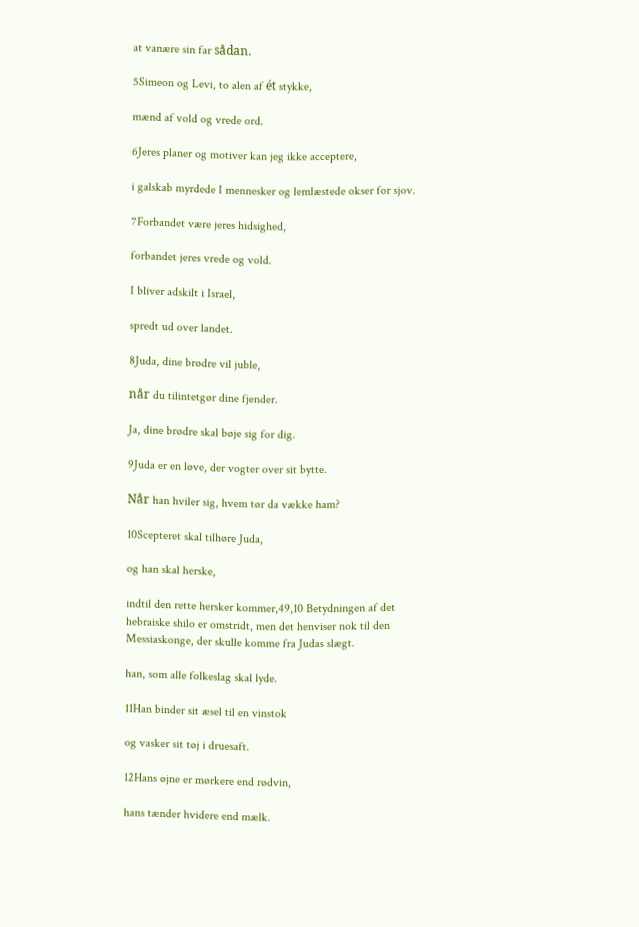at vanære sin far sådan.

5Simeon og Levi, to alen af ét stykke,

mænd af vold og vrede ord.

6Jeres planer og motiver kan jeg ikke acceptere,

i galskab myrdede I mennesker og lemlæstede okser for sjov.

7Forbandet være jeres hidsighed,

forbandet jeres vrede og vold.

I bliver adskilt i Israel,

spredt ud over landet.

8Juda, dine brødre vil juble,

når du tilintetgør dine fjender.

Ja, dine brødre skal bøje sig for dig.

9Juda er en løve, der vogter over sit bytte.

Når han hviler sig, hvem tør da vække ham?

10Scepteret skal tilhøre Juda,

og han skal herske,

indtil den rette hersker kommer,49,10 Betydningen af det hebraiske shilo er omstridt, men det henviser nok til den Messiaskonge, der skulle komme fra Judas slægt.

han, som alle folkeslag skal lyde.

11Han binder sit æsel til en vinstok

og vasker sit tøj i druesaft.

12Hans øjne er mørkere end rødvin,

hans tænder hvidere end mælk.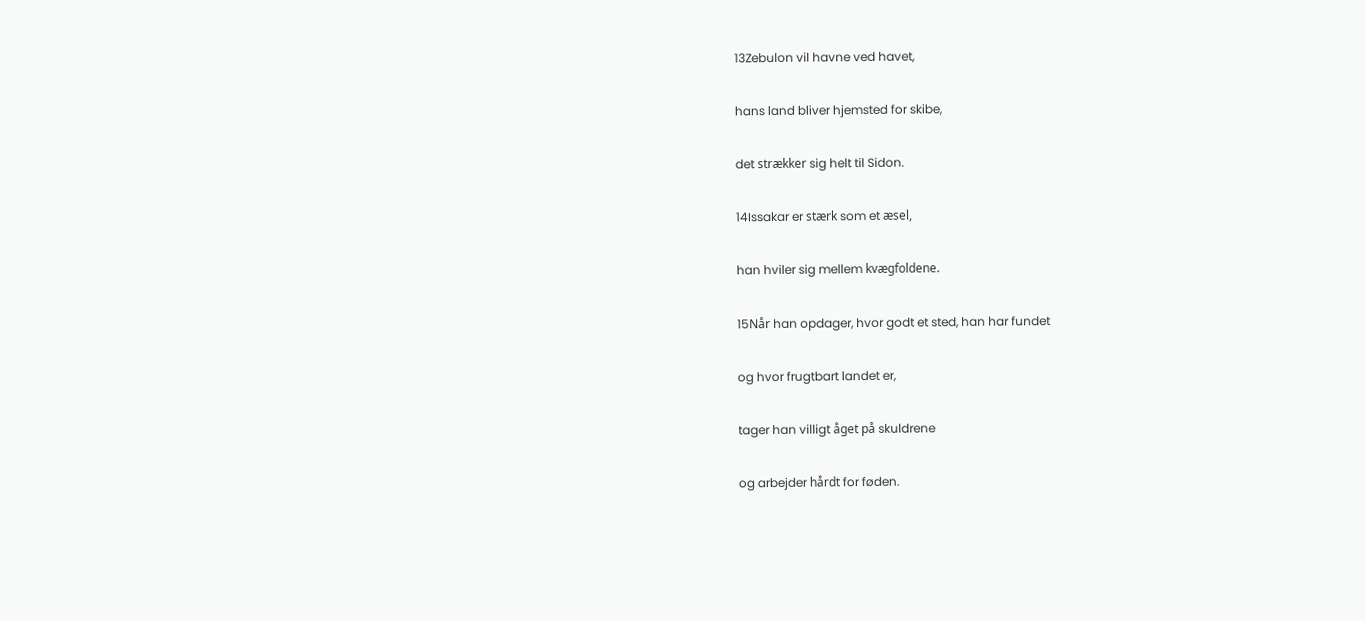13Zebulon vil havne ved havet,

hans land bliver hjemsted for skibe,

det strækker sig helt til Sidon.

14Issakar er stærk som et æsel,

han hviler sig mellem kvægfoldene.

15Når han opdager, hvor godt et sted, han har fundet

og hvor frugtbart landet er,

tager han villigt åget på skuldrene

og arbejder hårdt for føden.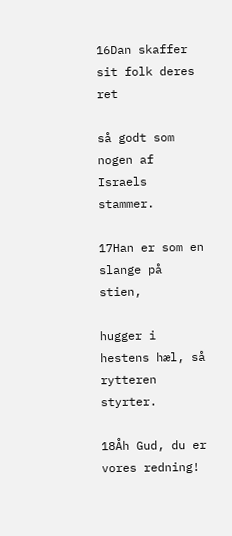16Dan skaffer sit folk deres ret

så godt som nogen af Israels stammer.

17Han er som en slange på stien,

hugger i hestens hæl, så rytteren styrter.

18Åh Gud, du er vores redning!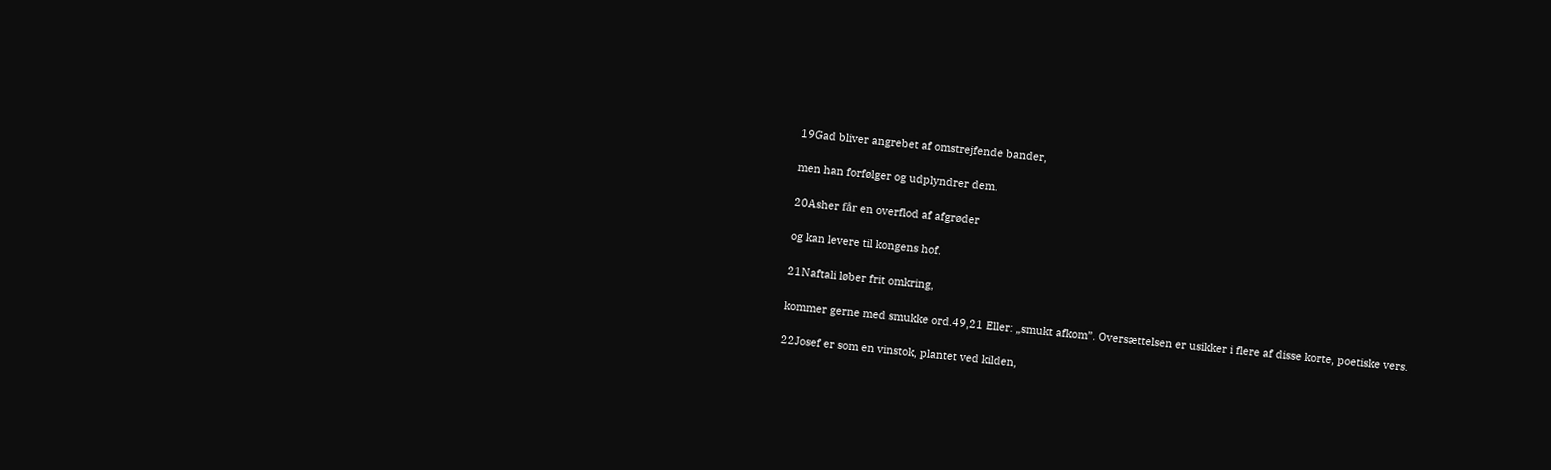19Gad bliver angrebet af omstrejfende bander,

men han forfølger og udplyndrer dem.

20Asher får en overflod af afgrøder

og kan levere til kongens hof.

21Naftali løber frit omkring,

kommer gerne med smukke ord.49,21 Eller: „smukt afkom”. Oversættelsen er usikker i flere af disse korte, poetiske vers.

22Josef er som en vinstok, plantet ved kilden,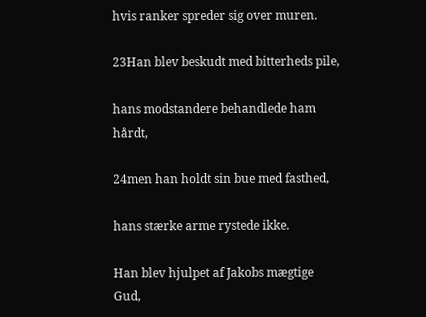hvis ranker spreder sig over muren.

23Han blev beskudt med bitterheds pile,

hans modstandere behandlede ham hårdt,

24men han holdt sin bue med fasthed,

hans stærke arme rystede ikke.

Han blev hjulpet af Jakobs mægtige Gud,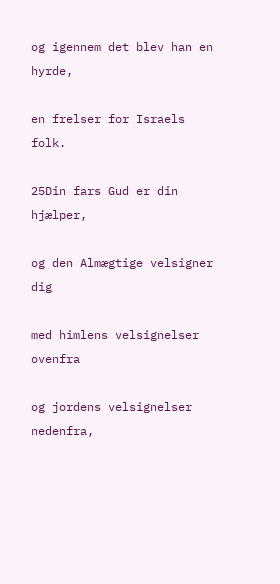og igennem det blev han en hyrde,

en frelser for Israels folk.

25Din fars Gud er din hjælper,

og den Almægtige velsigner dig

med himlens velsignelser ovenfra

og jordens velsignelser nedenfra,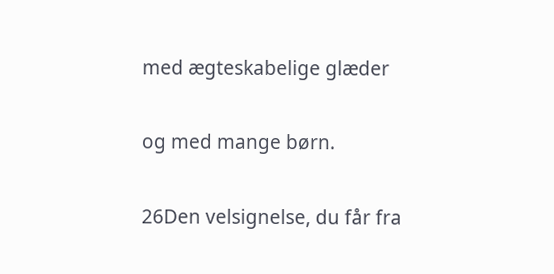med ægteskabelige glæder

og med mange børn.

26Den velsignelse, du får fra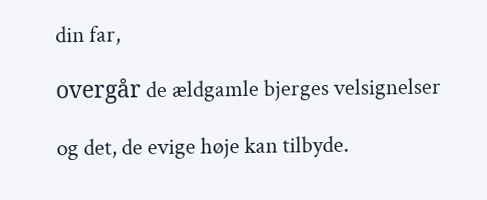din far,

overgår de ældgamle bjerges velsignelser

og det, de evige høje kan tilbyde.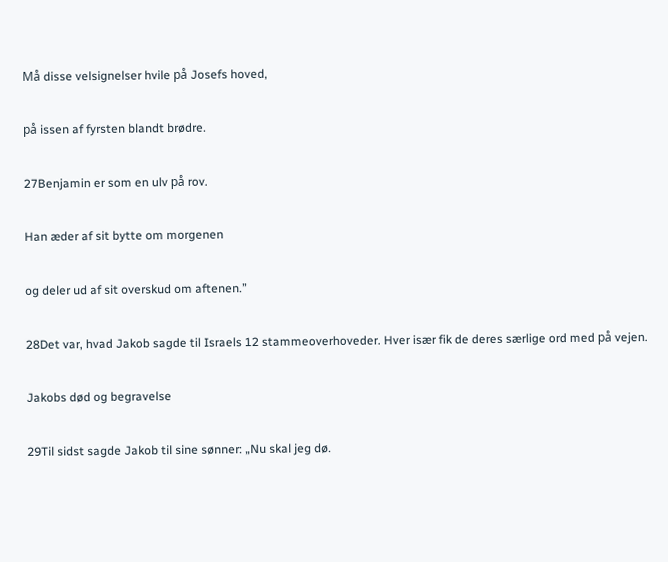Må disse velsignelser hvile på Josefs hoved,

på issen af fyrsten blandt brødre.

27Benjamin er som en ulv på rov.

Han æder af sit bytte om morgenen

og deler ud af sit overskud om aftenen.”

28Det var, hvad Jakob sagde til Israels 12 stammeoverhoveder. Hver især fik de deres særlige ord med på vejen.

Jakobs død og begravelse

29Til sidst sagde Jakob til sine sønner: „Nu skal jeg dø.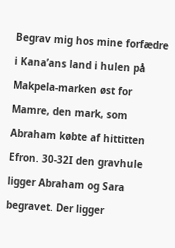Begrav mig hos mine forfædre i Kana’ans land i hulen på Makpela-marken øst for Mamre, den mark, som Abraham købte af hittitten Efron. 30-32I den gravhule ligger Abraham og Sara begravet. Der ligger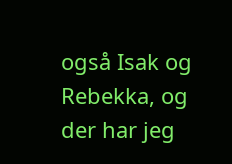også Isak og Rebekka, og der har jeg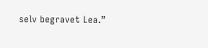selv begravet Lea.”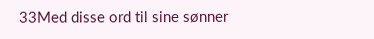33Med disse ord til sine sønner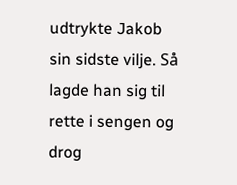udtrykte Jakob sin sidste vilje. Så lagde han sig til rette i sengen og drog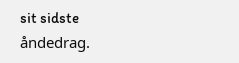sit sidste åndedrag.